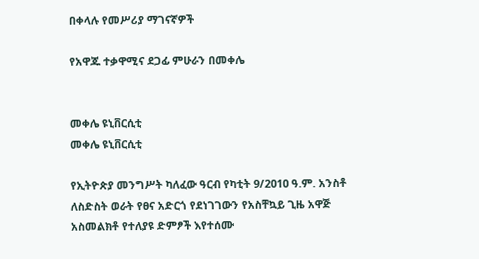በቀላሉ የመሥሪያ ማገናኛዎች

የአዋጁ ተቃዋሚና ደጋፊ ምሁራን በመቀሌ


መቀሌ ዩኒቨርሲቲ
መቀሌ ዩኒቨርሲቲ

የኢትዮጵያ መንግሥት ካለፈው ዓርብ የካቲት 9/2ዐ1ዐ ዓ.ም. አንስቶ ለስድስት ወራት የፀና አድርጎ የደነገገውን የአስቸኳይ ጊዜ አዋጅ አስመልክቶ የተለያዩ ድምፆች እየተሰሙ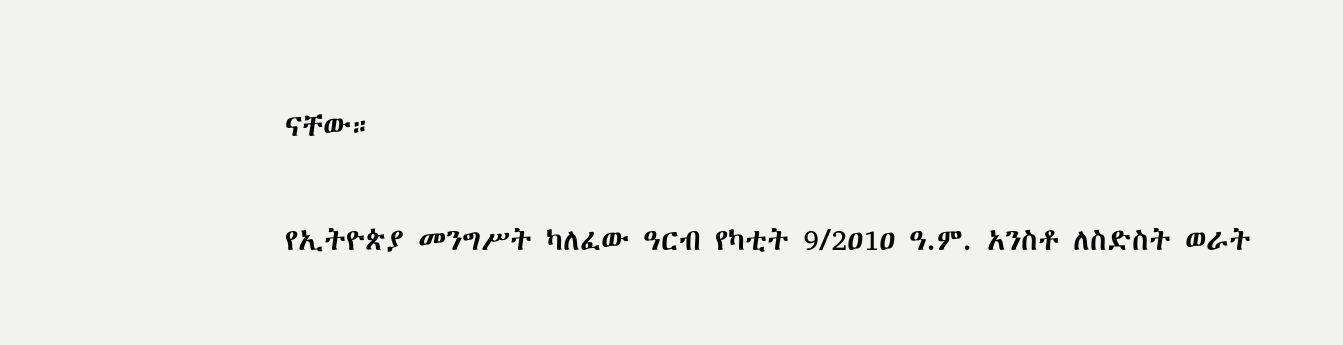ናቸው።

የኢትዮጵያ መንግሥት ካለፈው ዓርብ የካቲት 9/2ዐ1ዐ ዓ.ም. አንስቶ ለስድስት ወራት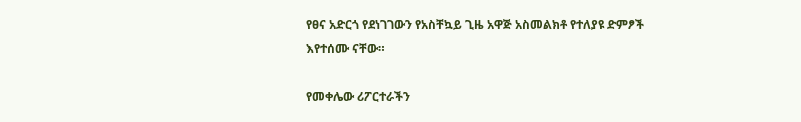የፀና አድርጎ የደነገገውን የአስቸኳይ ጊዜ አዋጅ አስመልክቶ የተለያዩ ድምፆች እየተሰሙ ናቸው።

የመቀሌው ሪፖርተራችን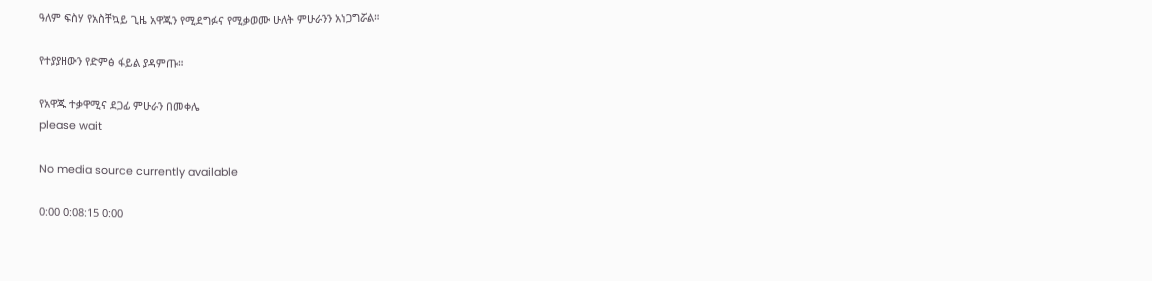ዓለም ፍስሃ የአስቸኳይ ጊዜ አዋጁን የሚደግፉና የሚቃወሙ ሁለት ምሁራንን አነጋግሯል።

የተያያዘውን የድምፅ ፋይል ያዳምጡ።

የአዋጁ ተቃዋሚና ደጋፊ ምሁራን በመቀሌ
please wait

No media source currently available

0:00 0:08:15 0:00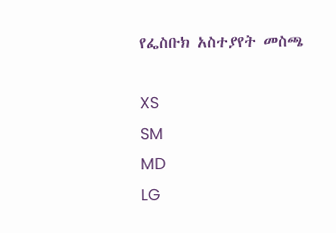የፌስቡክ አስተያየት መስጫ

XS
SM
MD
LG